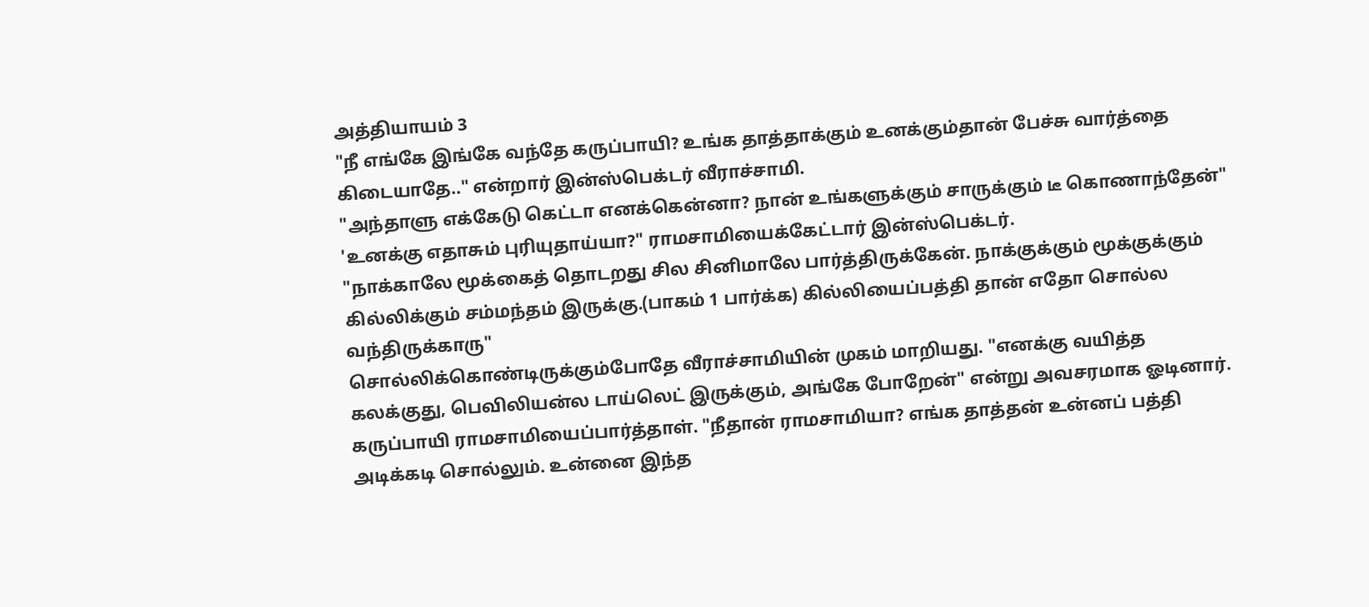அத்தியாயம் 3
"நீ எங்கே இங்கே வந்தே கருப்பாயி? உங்க தாத்தாக்கும் உனக்கும்தான் பேச்சு வார்த்தை கிடையாதே.." என்றார் இன்ஸ்பெக்டர் வீராச்சாமி.
"அந்தாளு எக்கேடு கெட்டா எனக்கென்னா? நான் உங்களுக்கும் சாருக்கும் டீ கொணாந்தேன்"
'உனக்கு எதாசும் புரியுதாய்யா?" ராமசாமியைக்கேட்டார் இன்ஸ்பெக்டர்.
"நாக்காலே மூக்கைத் தொடறது சில சினிமாலே பார்த்திருக்கேன். நாக்குக்கும் மூக்குக்கும் கில்லிக்கும் சம்மந்தம் இருக்கு.(பாகம் 1 பார்க்க) கில்லியைப்பத்தி தான் எதோ சொல்ல வந்திருக்காரு"
சொல்லிக்கொண்டிருக்கும்போதே வீராச்சாமியின் முகம் மாறியது. "எனக்கு வயித்த கலக்குது, பெவிலியன்ல டாய்லெட் இருக்கும், அங்கே போறேன்" என்று அவசரமாக ஓடினார்.
கருப்பாயி ராமசாமியைப்பார்த்தாள். "நீதான் ராமசாமியா? எங்க தாத்தன் உன்னப் பத்தி அடிக்கடி சொல்லும். உன்னை இந்த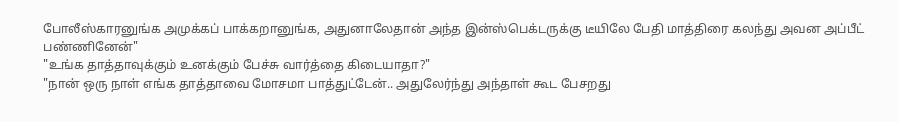போலீஸ்காரனுங்க அமுக்கப் பாக்கறானுங்க, அதுனாலேதான் அந்த இன்ஸ்பெக்டருக்கு டீயிலே பேதி மாத்திரை கலந்து அவன அப்பீட் பண்ணினேன்"
"உங்க தாத்தாவுக்கும் உனக்கும் பேச்சு வார்த்தை கிடையாதா?"
"நான் ஒரு நாள் எங்க தாத்தாவை மோசமா பாத்துட்டேன்.. அதுலேர்ந்து அந்தாள் கூட பேசறது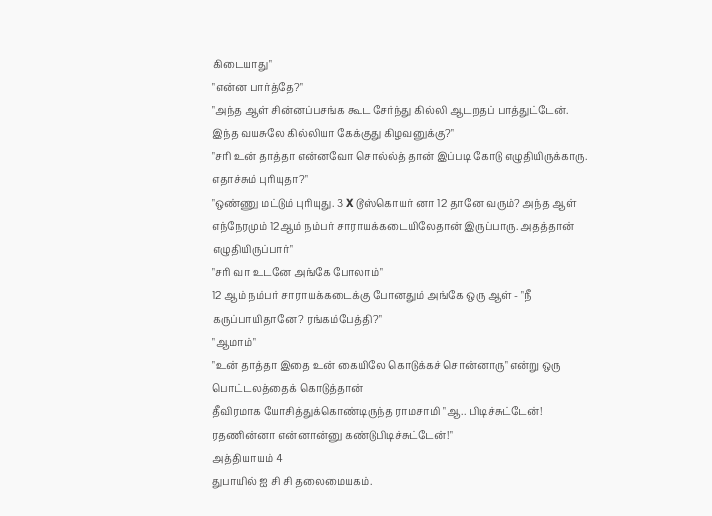கிடையாது"
"என்ன பார்த்தே?"
"அந்த ஆள் சின்னப்பசங்க கூட சேர்ந்து கில்லி ஆடறதப் பாத்துட்டேன். இந்த வயசுலே கில்லியா கேக்குது கிழவனுக்கு?"
"சரி உன் தாத்தா என்னவோ சொல்ல்த் தான் இப்படி கோடு எழுதியிருக்காரு. எதாச்சும் புரியுதா?"
"ஒண்ணு மட்டும் புரியுது. 3 X டூஸ்கொயர் னா 12 தானே வரும்? அந்த ஆள் எந்நேரமும் 12ஆம் நம்பர் சாராயக்கடையிலேதான் இருப்பாரு. அதத்தான் எழுதியிருப்பார்"
"சரி வா உடனே அங்கே போலாம்"
12 ஆம் நம்பர் சாராயக்கடைக்கு போனதும் அங்கே ஒரு ஆள் - "நீ கருப்பாயிதானே? ரங்கம்பேத்தி?"
"ஆமாம்"
"உன் தாத்தா இதை உன் கையிலே கொடுக்கச் சொன்னாரு" என்று ஒரு பொட்டலத்தைக் கொடுத்தான்
தீவிரமாக யோசித்துக்கொண்டிருந்த ராமசாமி "ஆ.. பிடிச்சுட்டேன்! ரதணின்னா என்னான்னு கண்டுபிடிச்சுட்டேன்!"
அத்தியாயம் 4
துபாயில் ஐ சி சி தலைமையகம்.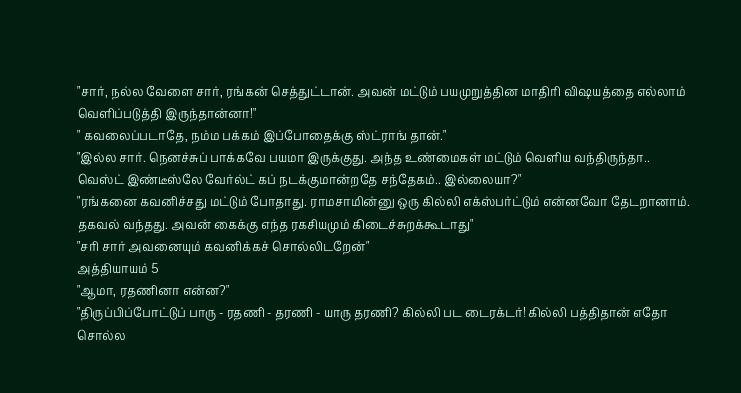"சார், நல்ல வேளை சார், ரங்கன் செத்துட்டான். அவன் மட்டும் பயமுறுத்தின மாதிரி விஷயத்தை எல்லாம் வெளிப்படுத்தி இருந்தான்னா!"
" கவலைப்படாதே, நம்ம பக்கம் இப்போதைக்கு ஸ்ட்ராங் தான்."
"இல்ல சார். நெனச்சுப் பாக்கவே பயமா இருக்குது. அந்த உண்மைகள் மட்டும் வெளிய வந்திருந்தா.. வெஸ்ட் இண்டீஸ்லே வேர்ல்ட் கப் நடக்குமான்றதே சந்தேகம்.. இல்லையா?"
"ரங்கனை கவனிச்சது மட்டும் போதாது. ராமசாமின்னு ஒரு கில்லி எக்ஸ்பர்ட்டும் என்னவோ தேடறானாம். தகவல் வந்தது. அவன் கைக்கு எந்த ரகசியமும் கிடைச்சுறக்கூடாது"
"சரி சார் அவனையும் கவனிக்கச் சொல்லிடறேன்"
அத்தியாயம் 5
"ஆமா, ரதணினா என்ன?"
"திருப்பிப்போட்டுப் பாரு - ரதணி - தரணி - யாரு தரணி? கில்லி பட டைரக்டர்! கில்லி பத்திதான் எதோ சொல்ல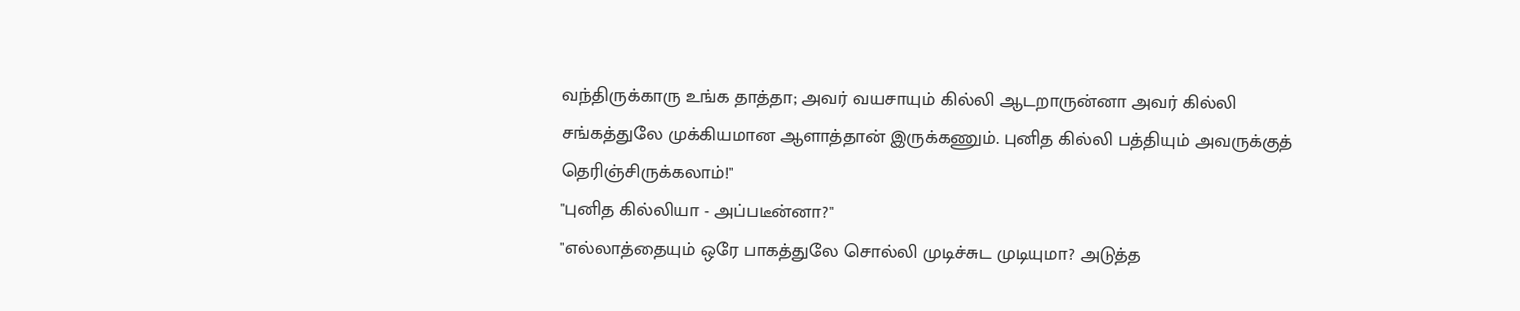வந்திருக்காரு உங்க தாத்தா; அவர் வயசாயும் கில்லி ஆடறாருன்னா அவர் கில்லி சங்கத்துலே முக்கியமான ஆளாத்தான் இருக்கணும். புனித கில்லி பத்தியும் அவருக்குத் தெரிஞ்சிருக்கலாம்!"
"புனித கில்லியா - அப்படீன்னா?"
"எல்லாத்தையும் ஒரே பாகத்துலே சொல்லி முடிச்சுட முடியுமா? அடுத்த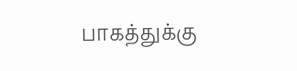பாகத்துக்கு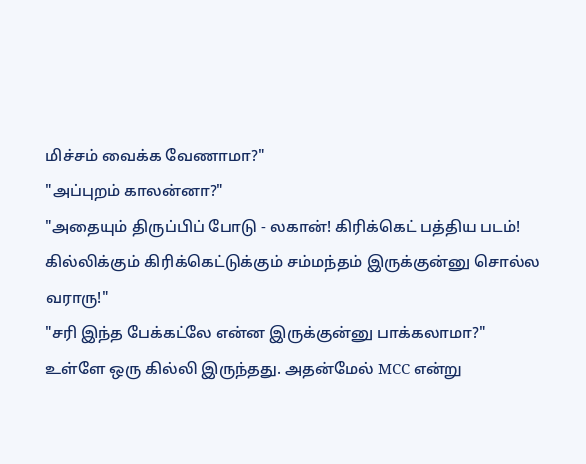மிச்சம் வைக்க வேணாமா?"
"அப்புறம் காலன்னா?"
"அதையும் திருப்பிப் போடு - லகான்! கிரிக்கெட் பத்திய படம்! கில்லிக்கும் கிரிக்கெட்டுக்கும் சம்மந்தம் இருக்குன்னு சொல்ல வராரு!"
"சரி இந்த பேக்கட்லே என்ன இருக்குன்னு பாக்கலாமா?"
உள்ளே ஒரு கில்லி இருந்தது. அதன்மேல் MCC என்று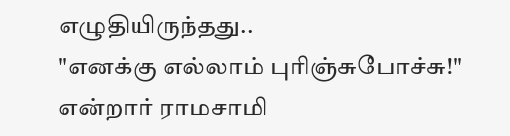எழுதியிருந்தது..
"எனக்கு எல்லாம் புரிஞ்சுபோச்சு!" என்றார் ராமசாமி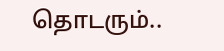தொடரும்..